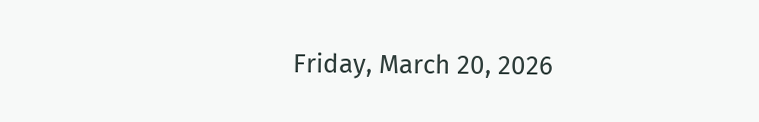Friday, March 20, 2026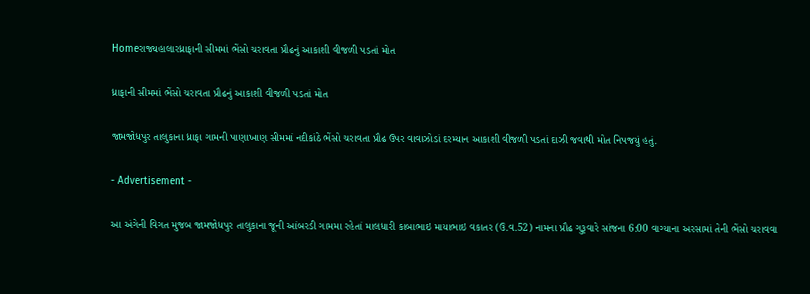Homeરાજ્યહાલારધ્રાફાની સીમમાં ભેંસો ચરાવતા પ્રૌઢનું આકાશી વીજળી પડતાં મોત

ધ્રાફાની સીમમાં ભેંસો ચરાવતા પ્રૌઢનું આકાશી વીજળી પડતાં મોત

જામજોધપુર તાલુકાના ધ્રાફા ગામની પાણાખાણ સીમમાં નદીકાંઠે ભેંસો ચરાવતા પ્રૌઢ ઉપર વાવાઝોડાં દરમ્યાન આકાશી વીજળી પડતાં દાઝી જવાથી મોત નિપજયું હતું.

- Advertisement -

આ અંગેની વિગત મુજબ જામજોધપુર તાલુકાના જૂની આંબરડી ગામમા રહેતાં માલધારી કાબાભાઇ માયાભાઇ વકાતર (ઉ.વ.52) નામના પ્રૌઢ ગુરૂવારે સાંજના 6:00 વાગ્યાના અરસામાં તેની ભેંસો ચરાવવા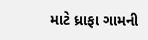માટે ધ્રાફા ગામની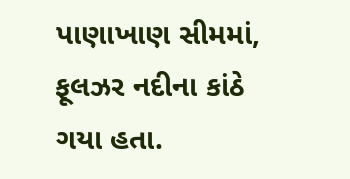પાણાખાણ સીમમાં, ફૂલઝર નદીના કાંઠે ગયા હતા.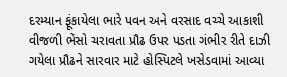દરમ્યાન ફૂંકાયેલા ભારે પવન અને વરસાદ વચ્ચે આકાશી વીજળી ભેંસો ચરાવતા પ્રૌઢ ઉપર પડતા ગંભીર રીતે દાઝી ગયેલા પ્રૌઢને સારવાર માટે હોસ્પિટલે ખસેડવામાં આવ્યા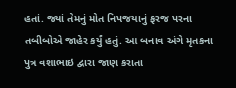હતાં. જ્યાં તેમનું મોત નિપજયાનું ફરજ પરના તબીબોએ જાહેર કર્યું હતું. આ બનાવ અંગે મૃતકના પુત્ર વશાભાઇ દ્વારા જાણ કરાતા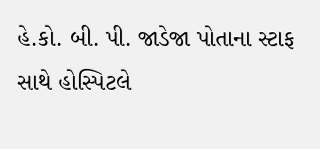હે.કો. બી. પી. જાડેજા પોતાના સ્ટાફ સાથે હોસ્પિટલે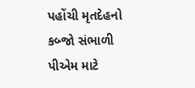પહોંચી મૃતદેહનો કબ્જો સંભાળી પીએમ માટે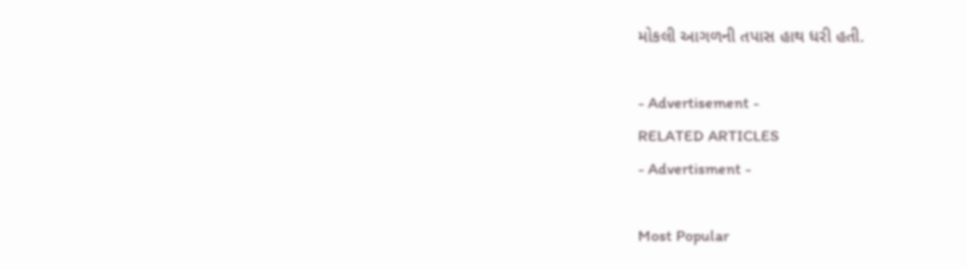મોકલી આગળની તપાસ હાથ ધરી હતી.

- Advertisement -
RELATED ARTICLES
- Advertisment -

Most Popular